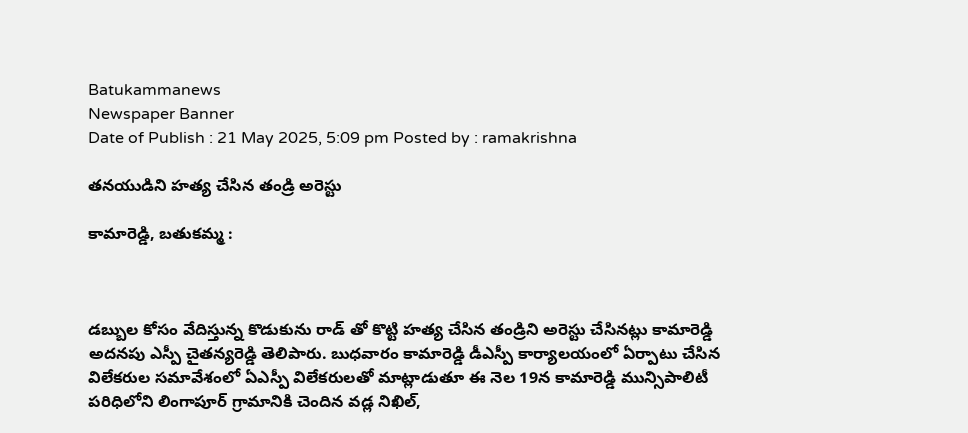Batukammanews
Newspaper Banner
Date of Publish : 21 May 2025, 5:09 pm Posted by : ramakrishna

తనయుడిని హత్య చేసిన తండ్రి అరెస్టు

కామారెడ్డి, బతుకమ్మ :



డబ్బుల కోసం వేదిస్తున్న కొడుకును రాడ్ తో కొట్టి హత్య చేసిన తండ్రిని అరెస్టు చేసినట్లు కామారెడ్డి అదనపు ఎస్పీ చైతన్యరెడ్డి తెలిపారు. బుధవారం కామారెడ్డి డీఎస్పీ కార్యాలయంలో ఏర్పాటు చేసిన విలేకరుల సమావేశంలో ఏఎస్పీ విలేకరులతో మాట్లాడుతూ ఈ నెల 19న కామారెడ్డి మున్సిపాలిటీ పరిధిలోని లింగాపూర్ గ్రామానికి చెందిన వడ్ల నిఖిల్,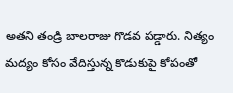అతని తండ్రి బాలరాజు గొడవ పడ్డారు. నిత్యం మద్యం కోసం వేదిస్తున్న కొడుకుపై కోపంతో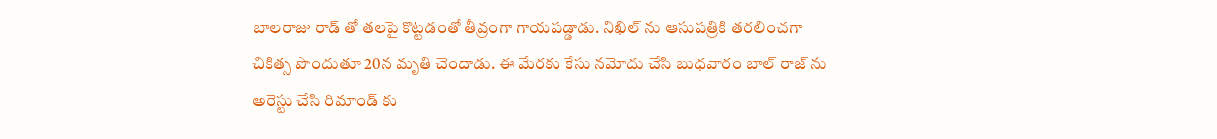బాలరాజు రాడ్ తో తలపై కొట్టడంతో తీవ్రంగా గాయపడ్డాడు. నిఖిల్ ను ఆసుపత్రికి తరలించగా చికిత్స పొందుతూ 20న మృతి చెందాడు. ఈ మేరకు కేసు నమోదు చేసి బుధవారం బాల్ రాజ్ ను అరెస్టు చేసి రిమాండ్ కు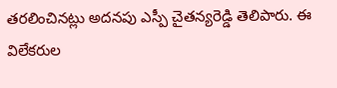తరలించినట్లు అదనపు ఎస్పీ చైతన్యరెడ్డి తెలిపారు. ఈ విలేకరుల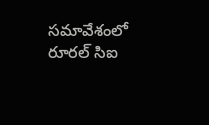సమావేశంలో రూరల్ సిఐ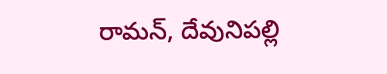రామన్, దేవునిపల్లి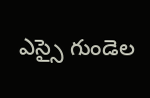ఎస్సై గుండెల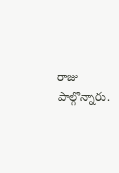రాజు పాల్గొన్నారు.